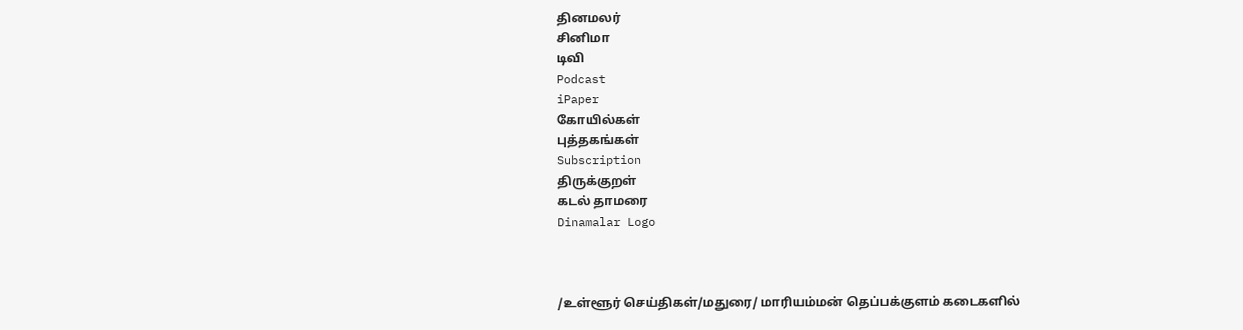தினமலர்
சினிமா
டிவி
Podcast
iPaper
கோயில்கள்
புத்தகங்கள்
Subscription
திருக்குறள்
கடல் தாமரை
Dinamalar Logo



/உள்ளூர் செய்திகள்/மதுரை/ மாரியம்மன் தெப்பக்குளம் கடைகளில்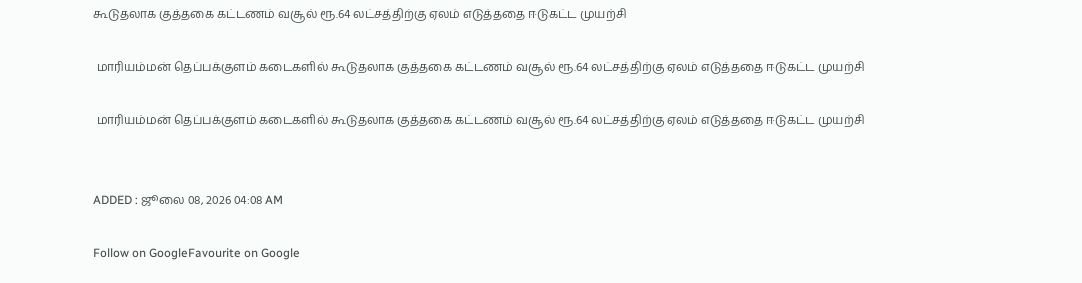கூடுதலாக குத்தகை கட்டணம் வசூல் ரூ.64 லட்சத்திற்கு ஏலம் எடுத்ததை ஈடுகட்ட முயற்சி

 மாரியம்மன் தெப்பக்குளம் கடைகளில் கூடுதலாக குத்தகை கட்டணம் வசூல் ரூ.64 லட்சத்திற்கு ஏலம் எடுத்ததை ஈடுகட்ட முயற்சி

 மாரியம்மன் தெப்பக்குளம் கடைகளில் கூடுதலாக குத்தகை கட்டணம் வசூல் ரூ.64 லட்சத்திற்கு ஏலம் எடுத்ததை ஈடுகட்ட முயற்சி


ADDED : ஜூலை 08, 2026 04:08 AM

Follow on GoogleFavourite on Google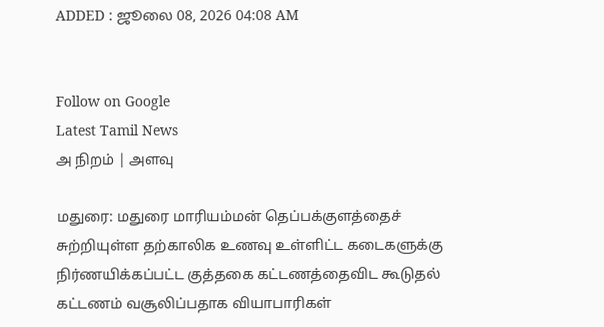ADDED : ஜூலை 08, 2026 04:08 AM


Follow on Google
Latest Tamil News
அ நிறம் | அளவு

மதுரை: மதுரை மாரியம்மன் தெப்பக்குளத்தைச் சுற்றியுள்ள தற்காலிக உணவு உள்ளிட்ட கடைகளுக்கு நிர்ணயிக்கப்பட்ட குத்தகை கட்டணத்தைவிட கூடுதல் கட்டணம் வசூலிப்பதாக வியாபாரிகள்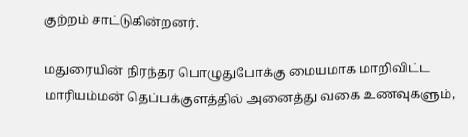குற்றம் சாட்டுகின்றனர்.

மதுரையின் நிரந்தர பொழுதுபோக்கு மையமாக மாறிவிட்ட மாரியம்மன் தெப்பக்குளத்தில் அனைத்து வகை உணவுகளும்,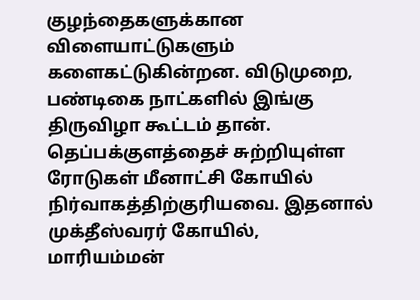குழந்தைகளுக்கான விளையாட்டுகளும் களைகட்டுகின்றன. விடுமுறை, பண்டிகை நாட்களில் இங்கு திருவிழா கூட்டம் தான். தெப்பக்குளத்தைச் சுற்றியுள்ள ரோடுகள் மீனாட்சி கோயில் நிர்வாகத்திற்குரியவை. இதனால் முக்தீஸ்வரர் கோயில், மாரியம்மன்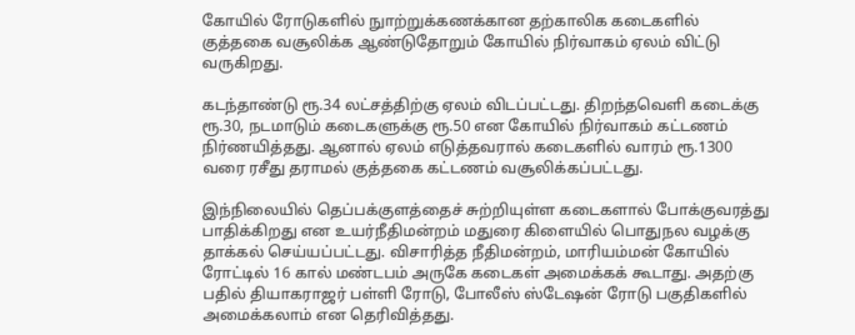கோயில் ரோடுகளில் நுாற்றுக்கணக்கான தற்காலிக கடைகளில் குத்தகை வசூலிக்க ஆண்டுதோறும் கோயில் நிர்வாகம் ஏலம் விட்டு வருகிறது.

கடந்தாண்டு ரூ.34 லட்சத்திற்கு ஏலம் விடப்பட்டது. திறந்தவெளி கடைக்கு ரூ.30, நடமாடும் கடைகளுக்கு ரூ.50 என கோயில் நிர்வாகம் கட்டணம் நிர்ணயித்தது. ஆனால் ஏலம் எடுத்தவரால் கடைகளில் வாரம் ரூ.1300 வரை ரசீது தராமல் குத்தகை கட்டணம் வசூலிக்கப்பட்டது.

இந்நிலையில் தெப்பக்குளத்தைச் சுற்றியுள்ள கடைகளால் போக்குவரத்து பாதிக்கிறது என உயர்நீதிமன்றம் மதுரை கிளையில் பொதுநல வழக்கு தாக்கல் செய்யப்பட்டது. விசாரித்த நீதிமன்றம், மாரியம்மன் கோயில் ரோட்டில் 16 கால் மண்டபம் அருகே கடைகள் அமைக்கக் கூடாது. அதற்கு பதில் தியாகராஜர் பள்ளி ரோடு, போலீஸ் ஸ்டேஷன் ரோடு பகுதிகளில் அமைக்கலாம் என தெரிவித்தது.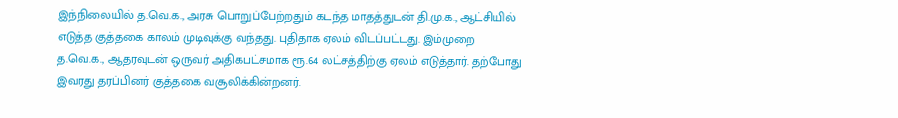இந்நிலையில் த.வெ.க., அரசு பொறுப்பேற்றதும் கடந்த மாதத்துடன் தி.மு.க., ஆட்சியில் எடுத்த குத்தகை காலம் முடிவுக்கு வந்தது. புதிதாக ஏலம் விடப்பட்டது. இம்முறை த.வெ.க., ஆதரவுடன் ஒருவர் அதிகபட்சமாக ரூ.64 லட்சத்திற்கு ஏலம் எடுத்தார். தற்போது இவரது தரப்பினர் குத்தகை வசூலிக்கின்றனர்.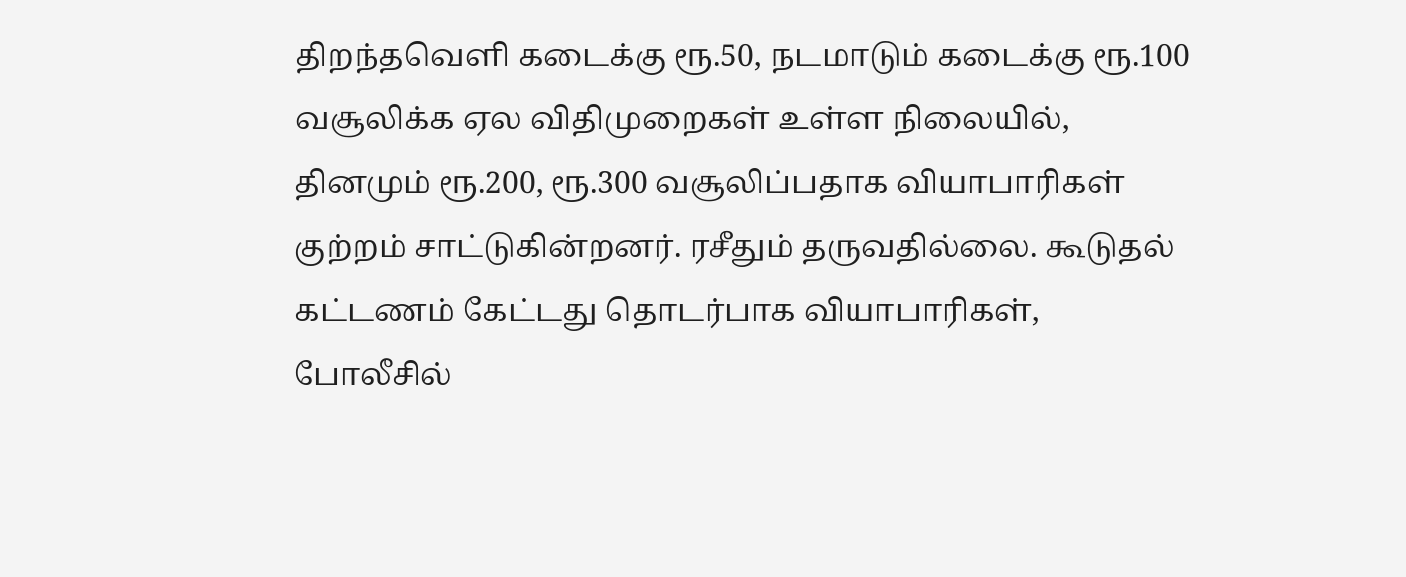திறந்தவெளி கடைக்கு ரூ.50, நடமாடும் கடைக்கு ரூ.100 வசூலிக்க ஏல விதிமுறைகள் உள்ள நிலையில், தினமும் ரூ.200, ரூ.300 வசூலிப்பதாக வியாபாரிகள் குற்றம் சாட்டுகின்றனர். ரசீதும் தருவதில்லை. கூடுதல் கட்டணம் கேட்டது தொடர்பாக வியாபாரிகள், போலீசில்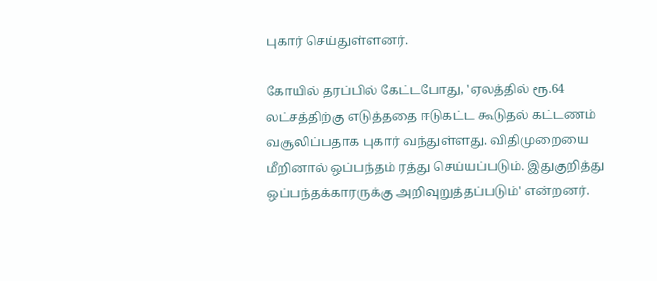புகார் செய்துள்ளனர்.

கோயில் தரப்பில் கேட்டபோது, 'ஏலத்தில் ரூ.64 லட்சத்திற்கு எடுத்ததை ஈடுகட்ட கூடுதல் கட்டணம் வசூலிப்பதாக புகார் வந்துள்ளது. விதிமுறையை மீறினால் ஒப்பந்தம் ரத்து செய்யப்படும். இதுகுறித்து ஒப்பந்தக்காரருக்கு அறிவுறுத்தப்படும்' என்றனர்.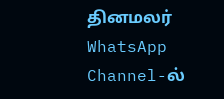தினமலர் WhatsApp Channel-ல்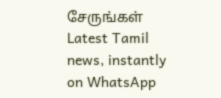சேருங்கள்
Latest Tamil news, instantly on WhatsApp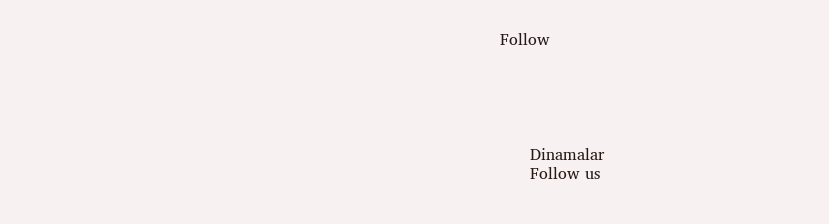Follow





      Dinamalar
      Follow us